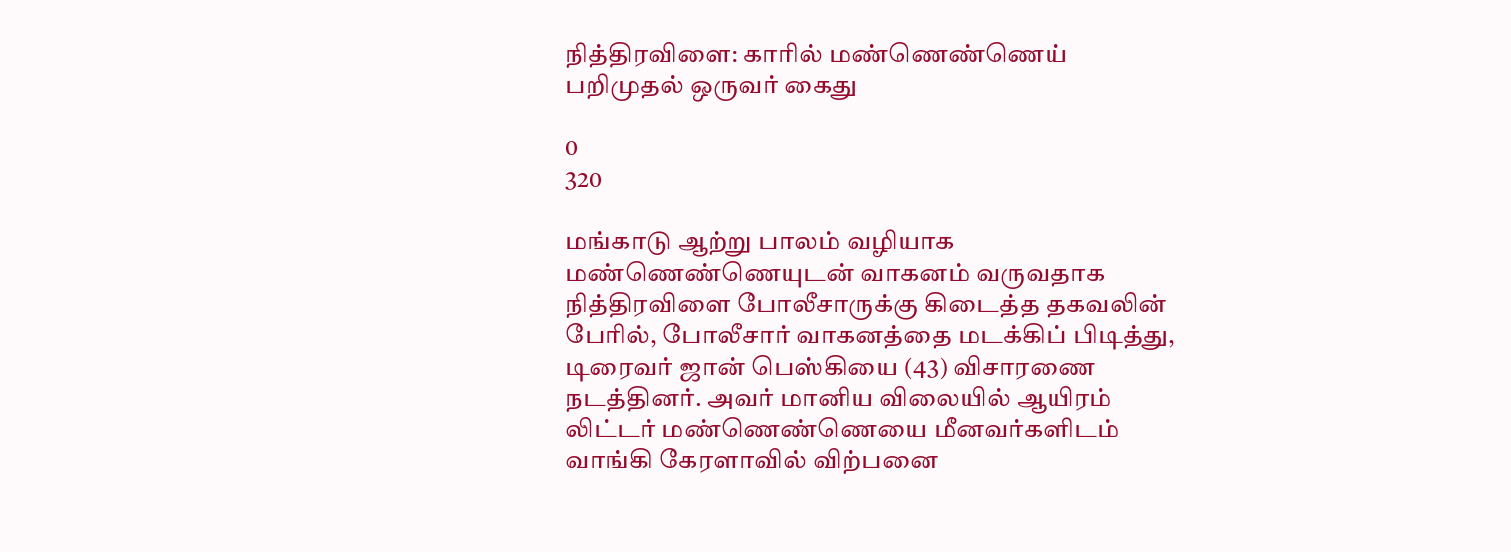நித்திரவிளை: காரில் மண்ணெண்ணெய் பறிமுதல் ஒருவர் கைது

0
320

மங்காடு ஆற்று பாலம் வழியாக மண்ணெண்ணெயுடன் வாகனம் வருவதாக நித்திரவிளை போலீசாருக்கு கிடைத்த தகவலின் பேரில், போலீசார் வாகனத்தை மடக்கிப் பிடித்து, டிரைவர் ஜான் பெஸ்கியை (43) விசாரணை நடத்தினர். அவர் மானிய விலையில் ஆயிரம் லிட்டர் மண்ணெண்ணெயை மீனவர்களிடம் வாங்கி கேரளாவில் விற்பனை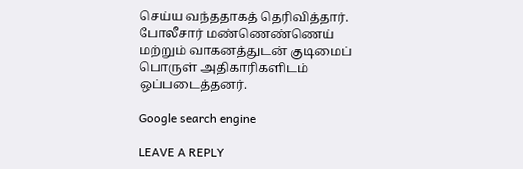செய்ய வந்ததாகத் தெரிவித்தார். போலீசார் மண்ணெண்ணெய் மற்றும் வாகனத்துடன் குடிமைப் பொருள் அதிகாரிகளிடம் ஒப்படைத்தனர்.

Google search engine

LEAVE A REPLY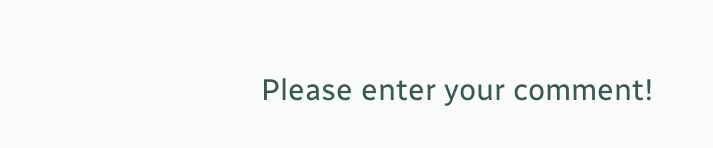Please enter your comment!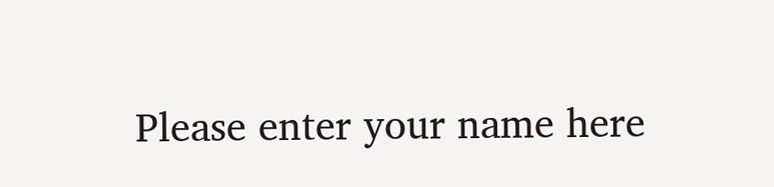Please enter your name here